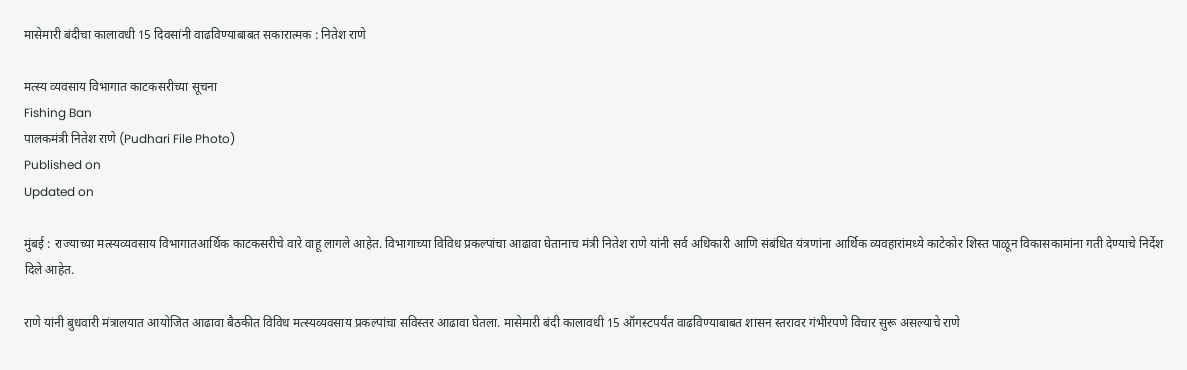मासेमारी बंदीचा कालावधी 15 दिवसांनी वाढविण्याबाबत सकारात्मक : नितेश राणे

मत्स्य व्यवसाय विभागात काटकसरीच्या सूचना
Fishing Ban
पालकमंत्री नितेश राणे (Pudhari File Photo)
Published on
Updated on

मुंबई : राज्याच्या मत्स्यव्यवसाय विभागातआर्थिक काटकसरीचे वारे वाहू लागले आहेत. विभागाच्या विविध प्रकल्पांचा आढावा घेतानाच मंत्री नितेश राणे यांनी सर्व अधिकारी आणि संबंधित यंत्रणांना आर्थिक व्यवहारांमध्ये काटेकोर शिस्त पाळून विकासकामांना गती देण्याचे निर्देश दिले आहेत.

राणे यांनी बुधवारी मंत्रालयात आयोजित आढावा बैठकीत विविध मत्स्यव्यवसाय प्रकल्पांचा सविस्तर आढावा घेतला. मासेमारी बंदी कालावधी 15 ऑगस्टपर्यंत वाढविण्याबाबत शासन स्तरावर गंभीरपणे विचार सुरू असल्याचे राणे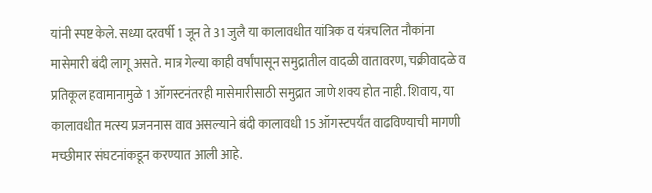यांनी स्पष्ट केले. सध्या दरवर्षी 1 जून ते 31 जुलै या कालावधीत यांत्रिक व यंत्रचलित नौकांना मासेमारी बंदी लागू असते. मात्र गेल्या काही वर्षांपासून समुद्रातील वादळी वातावरण, चक्रीवादळे व प्रतिकूल हवामानामुळे 1 ऑगस्टनंतरही मासेमारीसाठी समुद्रात जाणे शक्य होत नाही. शिवाय, या कालावधीत मत्स्य प्रजननास वाव असल्याने बंदी कालावधी 15 ऑगस्टपर्यंत वाढविण्याची मागणी मच्छीमार संघटनांकडून करण्यात आली आहे.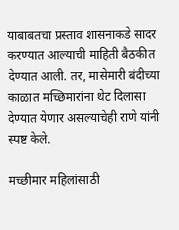याबाबतचा प्रस्ताव शासनाकडे सादर करण्यात आल्याची माहिती बैठकीत देण्यात आली. तर, मासेमारी बंदीच्या काळात मच्छिमारांना थेट दिलासा देण्यात येणार असल्याचेही राणे यांनी स्पष्ट केले.

मच्छीमार महिलांसाठी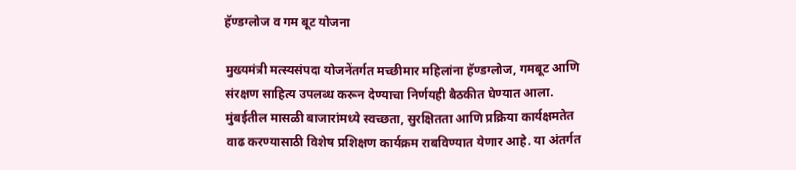हॅण्डग्लोज व गम बूट योजना

मुख्यमंत्री मत्स्यसंपदा योजनेंतर्गत मच्छीमार महिलांना हॅण्डग्लोज, गमबूट आणि संरक्षण साहित्य उपलब्ध करून देण्याचा निर्णयही बैठकीत घेण्यात आला. मुंबईतील मासळी बाजारांमध्ये स्वच्छता, सुरक्षितता आणि प्रक्रिया कार्यक्षमतेत वाढ करण्यासाठी विशेष प्रशिक्षण कार्यक्रम राबविण्यात येणार आहे. या अंतर्गत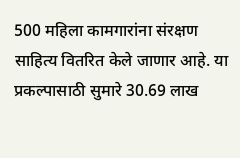500 महिला कामगारांना संरक्षण साहित्य वितरित केले जाणार आहे. या प्रकल्पासाठी सुमारे 30.69 लाख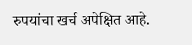रुपयांचा खर्च अपेक्षित आहे.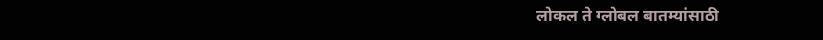लोकल ते ग्लोबल बातम्यांसाठी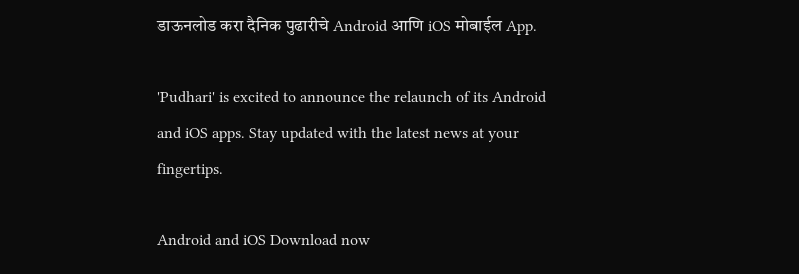डाऊनलोड करा दैनिक पुढारीचे Android आणि iOS मोबाईल App.

'Pudhari' is excited to announce the relaunch of its Android and iOS apps. Stay updated with the latest news at your fingertips.

Android and iOS Download now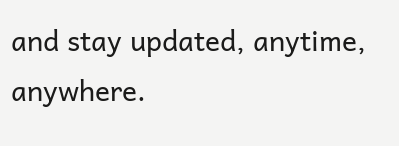and stay updated, anytime, anywhere.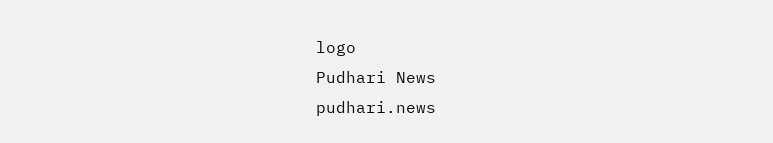logo
Pudhari News
pudhari.news